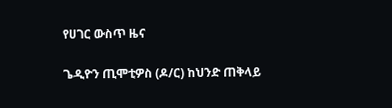የሀገር ውስጥ ዜና

ጌዲዮን ጢሞቲዎስ (ዶ/ር) ከህንድ ጠቅላይ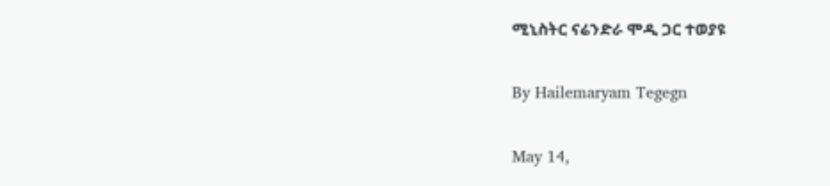ሚኒስትር ናሬንድራ ሞዲ ጋር ተወያዩ

By Hailemaryam Tegegn

May 14,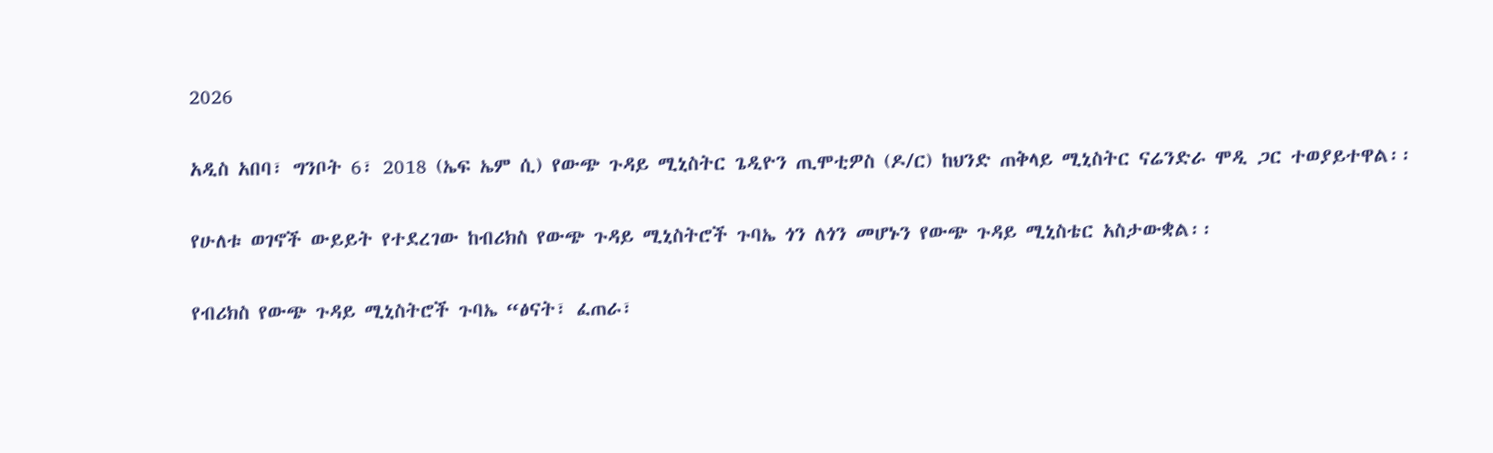2026

አዲስ አበባ፣ ግንቦት 6፣ 2018 (ኤፍ ኤም ሲ) የውጭ ጉዳይ ሚኒስትር ጌዲዮን ጢሞቲዎስ (ዶ/ር) ከህንድ ጠቅላይ ሚኒስትር ናሬንድራ ሞዲ ጋር ተወያይተዋል፡፡

የሁለቱ ወገኖች ውይይት የተደረገው ከብሪክስ የውጭ ጉዳይ ሚኒስትሮች ጉባኤ ጎን ለጎን መሆኑን የውጭ ጉዳይ ሚኒስቴር አስታውቋል፡፡

የብሪክስ የውጭ ጉዳይ ሚኒስትሮች ጉባኤ “ፅናት፣ ፈጠራ፣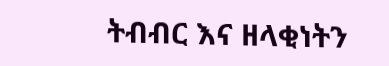ትብብር እና ዘላቂነትን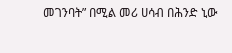መገንባት” በሚል መሪ ሀሳብ በሕንድ ኒው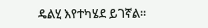ዴልሂ እየተካሄደ ይገኛል።